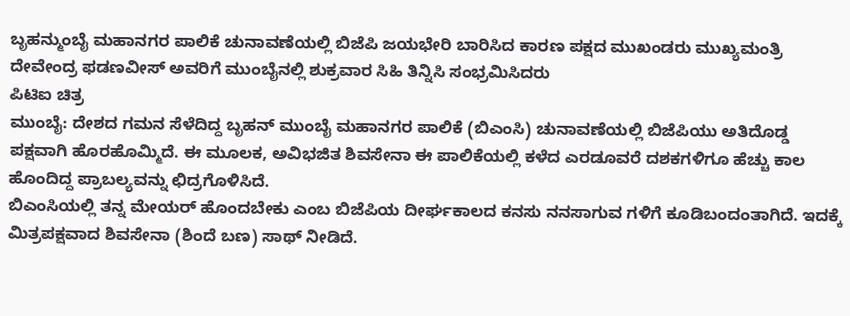ಬೃಹನ್ಮುಂಬೈ ಮಹಾನಗರ ಪಾಲಿಕೆ ಚುನಾವಣೆಯಲ್ಲಿ ಬಿಜೆಪಿ ಜಯಭೇರಿ ಬಾರಿಸಿದ ಕಾರಣ ಪಕ್ಷದ ಮುಖಂಡರು ಮುಖ್ಯಮಂತ್ರಿ ದೇವೇಂದ್ರ ಫಡಣವೀಸ್ ಅವರಿಗೆ ಮುಂಬೈನಲ್ಲಿ ಶುಕ್ರವಾರ ಸಿಹಿ ತಿನ್ನಿಸಿ ಸಂಭ್ರಮಿಸಿದರು
ಪಿಟಿಐ ಚಿತ್ರ
ಮುಂಬೈ: ದೇಶದ ಗಮನ ಸೆಳೆದಿದ್ದ ಬೃಹನ್ ಮುಂಬೈ ಮಹಾನಗರ ಪಾಲಿಕೆ (ಬಿಎಂಸಿ) ಚುನಾವಣೆಯಲ್ಲಿ ಬಿಜೆಪಿಯು ಅತಿದೊಡ್ಡ ಪಕ್ಷವಾಗಿ ಹೊರಹೊಮ್ಮಿದೆ. ಈ ಮೂಲಕ, ಅವಿಭಜಿತ ಶಿವಸೇನಾ ಈ ಪಾಲಿಕೆಯಲ್ಲಿ ಕಳೆದ ಎರಡೂವರೆ ದಶಕಗಳಿಗೂ ಹೆಚ್ಚು ಕಾಲ ಹೊಂದಿದ್ದ ಪ್ರಾಬಲ್ಯವನ್ನು ಛಿದ್ರಗೊಳಿಸಿದೆ.
ಬಿಎಂಸಿಯಲ್ಲಿ ತನ್ನ ಮೇಯರ್ ಹೊಂದಬೇಕು ಎಂಬ ಬಿಜೆಪಿಯ ದೀರ್ಘಕಾಲದ ಕನಸು ನನಸಾಗುವ ಗಳಿಗೆ ಕೂಡಿಬಂದಂತಾಗಿದೆ. ಇದಕ್ಕೆ ಮಿತ್ರಪಕ್ಷವಾದ ಶಿವಸೇನಾ (ಶಿಂದೆ ಬಣ) ಸಾಥ್ ನೀಡಿದೆ.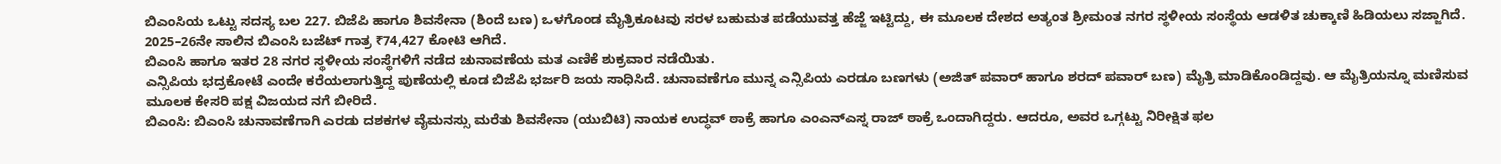ಬಿಎಂಸಿಯ ಒಟ್ಟು ಸದಸ್ಯ ಬಲ 227. ಬಿಜೆಪಿ ಹಾಗೂ ಶಿವಸೇನಾ (ಶಿಂದೆ ಬಣ) ಒಳಗೊಂಡ ಮೈತ್ರಿಕೂಟವು ಸರಳ ಬಹುಮತ ಪಡೆಯುವತ್ತ ಹೆಜ್ಜೆ ಇಟ್ಟಿದ್ದು, ಈ ಮೂಲಕ ದೇಶದ ಅತ್ಯಂತ ಶ್ರೀಮಂತ ನಗರ ಸ್ಥಳೀಯ ಸಂಸ್ಥೆಯ ಆಡಳಿತ ಚುಕ್ಕಾಣಿ ಹಿಡಿಯಲು ಸಜ್ಜಾಗಿದೆ. 2025–26ನೇ ಸಾಲಿನ ಬಿಎಂಸಿ ಬಜೆಟ್ ಗಾತ್ರ ₹74,427 ಕೋಟಿ ಆಗಿದೆ.
ಬಿಎಂಸಿ ಹಾಗೂ ಇತರ 28 ನಗರ ಸ್ಥಳೀಯ ಸಂಸ್ಥೆಗಳಿಗೆ ನಡೆದ ಚುನಾವಣೆಯ ಮತ ಎಣಿಕೆ ಶುಕ್ರವಾರ ನಡೆಯಿತು.
ಎನ್ಸಿಪಿಯ ಭದ್ರಕೋಟೆ ಎಂದೇ ಕರೆಯಲಾಗುತ್ತಿದ್ದ ಪುಣೆಯಲ್ಲಿ ಕೂಡ ಬಿಜೆಪಿ ಭರ್ಜರಿ ಜಯ ಸಾಧಿಸಿದೆ. ಚುನಾವಣೆಗೂ ಮುನ್ನ ಎನ್ಸಿಪಿಯ ಎರಡೂ ಬಣಗಳು (ಅಜಿತ್ ಪವಾರ್ ಹಾಗೂ ಶರದ್ ಪವಾರ್ ಬಣ) ಮೈತ್ರಿ ಮಾಡಿಕೊಂಡಿದ್ದವು. ಆ ಮೈತ್ರಿಯನ್ನೂ ಮಣಿಸುವ ಮೂಲಕ ಕೇಸರಿ ಪಕ್ಷ ವಿಜಯದ ನಗೆ ಬೀರಿದೆ.
ಬಿಎಂಸಿ: ಬಿಎಂಸಿ ಚುನಾವಣೆಗಾಗಿ ಎರಡು ದಶಕಗಳ ವೈಮನಸ್ಸು ಮರೆತು ಶಿವಸೇನಾ (ಯುಬಿಟಿ) ನಾಯಕ ಉದ್ಧವ್ ಠಾಕ್ರೆ ಹಾಗೂ ಎಂಎನ್ಎಸ್ನ ರಾಜ್ ಠಾಕ್ರೆ ಒಂದಾಗಿದ್ದರು. ಆದರೂ, ಅವರ ಒಗ್ಗಟ್ಟು ನಿರೀಕ್ಷಿತ ಫಲ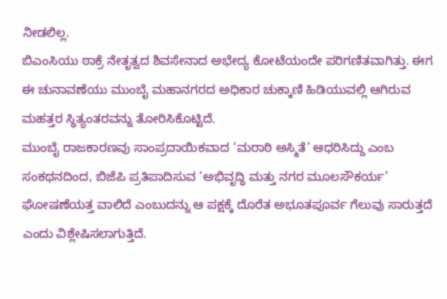ನೀಡಲಿಲ್ಲ.
ಬಿಎಂಸಿಯು ಠಾಕ್ರೆ ನೇತೃತ್ವದ ಶಿವಸೇನಾದ ಅಭೇದ್ಯ ಕೋಟೆಯಂದೇ ಪರಿಗಣಿತವಾಗಿತ್ತು. ಈಗ ಈ ಚುನಾವಣೆಯು ಮುಂಬೈ ಮಹಾನಗರದ ಅಧಿಕಾರ ಚುಕ್ಕಾಣಿ ಹಿಡಿಯುವಲ್ಲಿ ಆಗಿರುವ ಮಹತ್ತರ ಸ್ಥಿತ್ಯಂತರವನ್ನು ತೋರಿಸಿಕೊಟ್ಟಿದೆ.
ಮುಂಬೈ ರಾಜಕಾರಣವು ಸಾಂಪ್ರದಾಯಿಕವಾದ ‘ಮರಾಠಿ ಅಸ್ಮಿತೆ’ ಆಧರಿಸಿದ್ದು ಎಂಬ ಸಂಕಥನದಿಂದ, ಬಿಜೆಪಿ ಪ್ರತಿಪಾದಿಸುವ ‘ಅಭಿವೃದ್ಧಿ ಮತ್ತು ನಗರ ಮೂಲಸೌಕರ್ಯ’ ಘೋಷಣೆಯತ್ತ ವಾಲಿದೆ ಎಂಬುದನ್ನು ಆ ಪಕ್ಷಕ್ಕೆ ದೊರೆತ ಅಭೂತಪೂರ್ವ ಗೆಲುವು ಸಾರುತ್ತದೆ ಎಂದು ವಿಶ್ಲೇಷಿಸಲಾಗುತ್ತಿದೆ.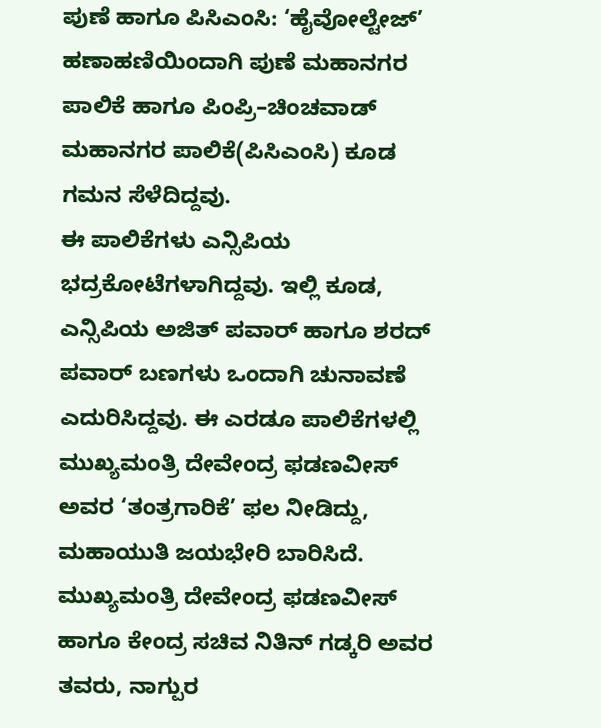ಪುಣೆ ಹಾಗೂ ಪಿಸಿಎಂಸಿ: ‘ಹೈವೋಲ್ಟೇಜ್’ ಹಣಾಹಣಿಯಿಂದಾಗಿ ಪುಣೆ ಮಹಾನಗರ ಪಾಲಿಕೆ ಹಾಗೂ ಪಿಂಪ್ರಿ–ಚಿಂಚವಾಡ್ ಮಹಾನಗರ ಪಾಲಿಕೆ(ಪಿಸಿಎಂಸಿ) ಕೂಡ ಗಮನ ಸೆಳೆದಿದ್ದವು.
ಈ ಪಾಲಿಕೆಗಳು ಎನ್ಸಿಪಿಯ ಭದ್ರಕೋಟೆಗಳಾಗಿದ್ದವು. ಇಲ್ಲಿ ಕೂಡ, ಎನ್ಸಿಪಿಯ ಅಜಿತ್ ಪವಾರ್ ಹಾಗೂ ಶರದ್ ಪವಾರ್ ಬಣಗಳು ಒಂದಾಗಿ ಚುನಾವಣೆ ಎದುರಿಸಿದ್ದವು. ಈ ಎರಡೂ ಪಾಲಿಕೆಗಳಲ್ಲಿ ಮುಖ್ಯಮಂತ್ರಿ ದೇವೇಂದ್ರ ಫಡಣವೀಸ್ ಅವರ ‘ತಂತ್ರಗಾರಿಕೆ’ ಫಲ ನೀಡಿದ್ದು, ಮಹಾಯುತಿ ಜಯಭೇರಿ ಬಾರಿಸಿದೆ.
ಮುಖ್ಯಮಂತ್ರಿ ದೇವೇಂದ್ರ ಫಡಣವೀಸ್ ಹಾಗೂ ಕೇಂದ್ರ ಸಚಿವ ನಿತಿನ್ ಗಡ್ಕರಿ ಅವರ ತವರು, ನಾಗ್ಪುರ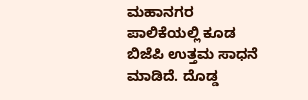ಮಹಾನಗರ ಪಾಲಿಕೆಯಲ್ಲಿ ಕೂಡ ಬಿಜೆಪಿ ಉತ್ತಮ ಸಾಧನೆ ಮಾಡಿದೆ. ದೊಡ್ಡ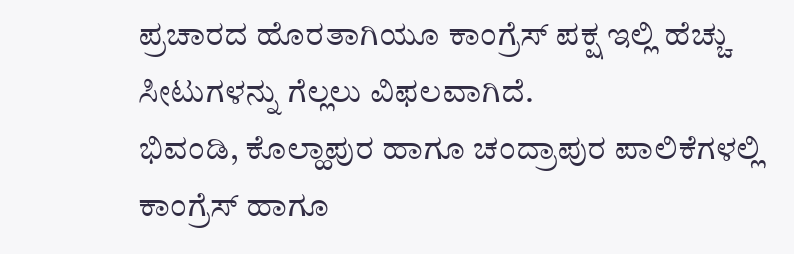ಪ್ರಚಾರದ ಹೊರತಾಗಿಯೂ ಕಾಂಗ್ರೆಸ್ ಪಕ್ಷ ಇಲ್ಲಿ ಹೆಚ್ಚು ಸೀಟುಗಳನ್ನು ಗೆಲ್ಲಲು ವಿಫಲವಾಗಿದೆ.
ಭಿವಂಡಿ, ಕೊಲ್ಹಾಪುರ ಹಾಗೂ ಚಂದ್ರಾಪುರ ಪಾಲಿಕೆಗಳಲ್ಲಿ ಕಾಂಗ್ರೆಸ್ ಹಾಗೂ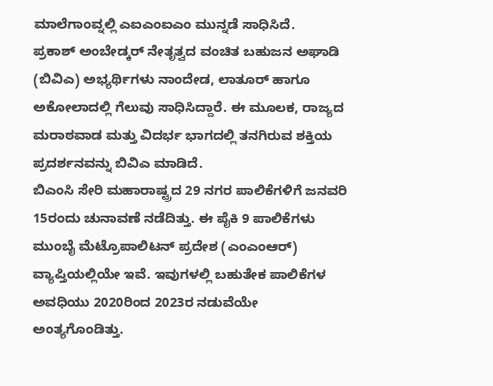ಮಾಲೆಗಾಂವ್ನಲ್ಲಿ ಎಐಎಂಐಎಂ ಮುನ್ನಡೆ ಸಾಧಿಸಿದೆ.
ಪ್ರಕಾಶ್ ಅಂಬೇಡ್ಕರ್ ನೇತೃತ್ವದ ವಂಚಿತ ಬಹುಜನ ಅಘಾಡಿ (ಬಿವಿಎ) ಅಭ್ಯರ್ಥಿಗಳು ನಾಂದೇಡ, ಲಾತೂರ್ ಹಾಗೂ ಅಕೋಲಾದಲ್ಲಿ ಗೆಲುವು ಸಾಧಿಸಿದ್ದಾರೆ. ಈ ಮೂಲಕ, ರಾಜ್ಯದ ಮರಾಠವಾಡ ಮತ್ತು ವಿದರ್ಭ ಭಾಗದಲ್ಲಿ ತನಗಿರುವ ಶಕ್ತಿಯ ಪ್ರದರ್ಶನವನ್ನು ಬಿವಿಎ ಮಾಡಿದೆ.
ಬಿಎಂಸಿ ಸೇರಿ ಮಹಾರಾಷ್ಟ್ರದ 29 ನಗರ ಪಾಲಿಕೆಗಳಿಗೆ ಜನವರಿ 15ರಂದು ಚುನಾವಣೆ ನಡೆದಿತ್ತು. ಈ ಪೈಕಿ 9 ಪಾಲಿಕೆಗಳು ಮುಂಬೈ ಮೆಟ್ರೊಪಾಲಿಟನ್ ಪ್ರದೇಶ (ಎಂಎಂಆರ್) ವ್ಯಾಪ್ತಿಯಲ್ಲಿಯೇ ಇವೆ. ಇವುಗಳಲ್ಲಿ ಬಹುತೇಕ ಪಾಲಿಕೆಗಳ ಅವಧಿಯು 2020ರಿಂದ 2023ರ ನಡುವೆಯೇ ಅಂತ್ಯಗೊಂಡಿತ್ತು.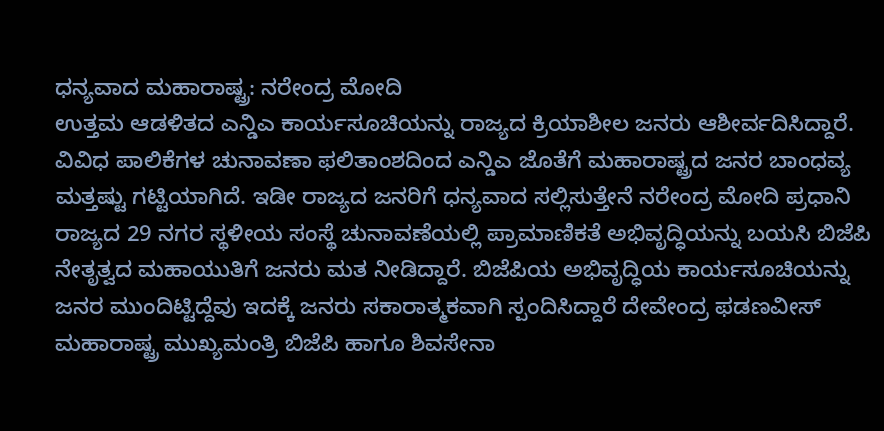ಧನ್ಯವಾದ ಮಹಾರಾಷ್ಟ್ರ: ನರೇಂದ್ರ ಮೋದಿ
ಉತ್ತಮ ಆಡಳಿತದ ಎನ್ಡಿಎ ಕಾರ್ಯಸೂಚಿಯನ್ನು ರಾಜ್ಯದ ಕ್ರಿಯಾಶೀಲ ಜನರು ಆಶೀರ್ವದಿಸಿದ್ದಾರೆ. ವಿವಿಧ ಪಾಲಿಕೆಗಳ ಚುನಾವಣಾ ಫಲಿತಾಂಶದಿಂದ ಎನ್ಡಿಎ ಜೊತೆಗೆ ಮಹಾರಾಷ್ಟ್ರದ ಜನರ ಬಾಂಧವ್ಯ ಮತ್ತಷ್ಟು ಗಟ್ಟಿಯಾಗಿದೆ. ಇಡೀ ರಾಜ್ಯದ ಜನರಿಗೆ ಧನ್ಯವಾದ ಸಲ್ಲಿಸುತ್ತೇನೆ ನರೇಂದ್ರ ಮೋದಿ ಪ್ರಧಾನಿ ರಾಜ್ಯದ 29 ನಗರ ಸ್ಥಳೀಯ ಸಂಸ್ಥೆ ಚುನಾವಣೆಯಲ್ಲಿ ಪ್ರಾಮಾಣಿಕತೆ ಅಭಿವೃದ್ಧಿಯನ್ನು ಬಯಸಿ ಬಿಜೆಪಿ ನೇತೃತ್ವದ ಮಹಾಯುತಿಗೆ ಜನರು ಮತ ನೀಡಿದ್ದಾರೆ. ಬಿಜೆಪಿಯ ಅಭಿವೃದ್ಧಿಯ ಕಾರ್ಯಸೂಚಿಯನ್ನು ಜನರ ಮುಂದಿಟ್ಟಿದ್ದೆವು ಇದಕ್ಕೆ ಜನರು ಸಕಾರಾತ್ಮಕವಾಗಿ ಸ್ಪಂದಿಸಿದ್ದಾರೆ ದೇವೇಂದ್ರ ಫಡಣವೀಸ್ ಮಹಾರಾಷ್ಟ್ರ ಮುಖ್ಯಮಂತ್ರಿ ಬಿಜೆಪಿ ಹಾಗೂ ಶಿವಸೇನಾ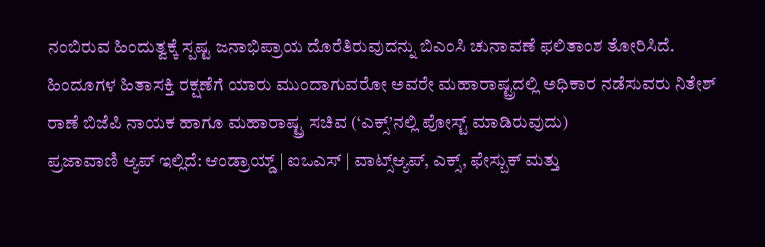ನಂಬಿರುವ ಹಿಂದುತ್ವಕ್ಕೆ ಸ್ಪಷ್ಟ ಜನಾಭಿಪ್ರಾಯ ದೊರೆತಿರುವುದನ್ನು ಬಿಎಂಸಿ ಚುನಾವಣೆ ಫಲಿತಾಂಶ ತೋರಿಸಿದೆ. ಹಿಂದೂಗಳ ಹಿತಾಸಕ್ತಿ ರಕ್ಷಣೆಗೆ ಯಾರು ಮುಂದಾಗುವರೋ ಅವರೇ ಮಹಾರಾಷ್ಟ್ರದಲ್ಲಿ ಅಧಿಕಾರ ನಡೆಸುವರು ನಿತೇಶ್ ರಾಣೆ ಬಿಜೆಪಿ ನಾಯಕ ಹಾಗೂ ಮಹಾರಾಷ್ಟ್ರ ಸಚಿವ (‘ಎಕ್ಸ್’ನಲ್ಲಿ ಪೋಸ್ಟ್ ಮಾಡಿರುವುದು)
ಪ್ರಜಾವಾಣಿ ಆ್ಯಪ್ ಇಲ್ಲಿದೆ: ಆಂಡ್ರಾಯ್ಡ್ | ಐಒಎಸ್ | ವಾಟ್ಸ್ಆ್ಯಪ್, ಎಕ್ಸ್, ಫೇಸ್ಬುಕ್ ಮತ್ತು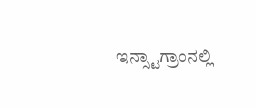ಇನ್ಸ್ಟಾಗ್ರಾಂನಲ್ಲಿ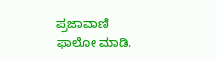ಪ್ರಜಾವಾಣಿ ಫಾಲೋ ಮಾಡಿ.